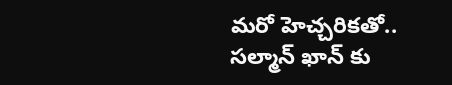మరో హెచ్చరికతో.. సల్మాన్ ఖాన్ కు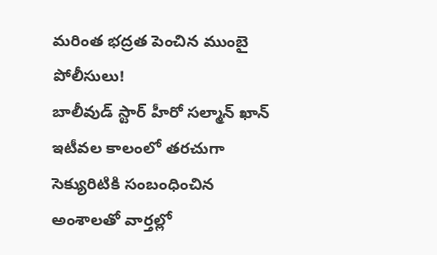మరింత భద్రత పెంచిన ముంబై పోలీసులు!
బాలీవుడ్ స్టార్ హీరో సల్మాన్ ఖాన్ ఇటీవల కాలంలో తరచుగా సెక్యురిటికి సంబంధించిన అంశాలతో వార్తల్లో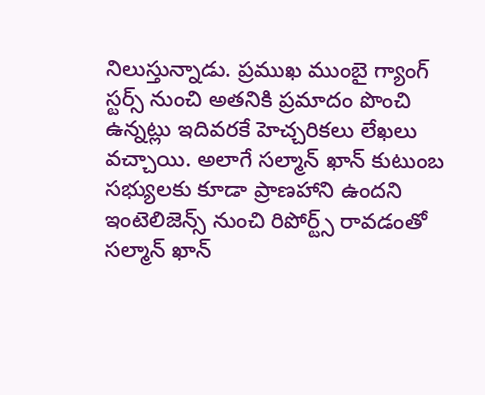నిలుస్తున్నాడు. ప్రముఖ ముంబై గ్యాంగ్ స్టర్స్ నుంచి అతనికి ప్రమాదం పొంచి ఉన్నట్లు ఇదివరకే హెచ్చరికలు లేఖలు వచ్చాయి. అలాగే సల్మాన్ ఖాన్ కుటుంబ సభ్యులకు కూడా ప్రాణహాని ఉందని ఇంటెలిజెన్స్ నుంచి రిపోర్ట్స్ రావడంతో సల్మాన్ ఖాన్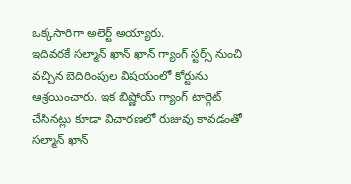ఒక్కసారిగా అలెర్ట్ అయ్యారు.
ఇదివరకే సల్మాన్ ఖాన్ ఖాన్ గ్యాంగ్ స్టర్స్ నుంచి వచ్చిన బెదిరింపుల విషయంలో కోర్టును ఆశ్రయించారు. ఇక బిష్ణోయ్ గ్యాంగ్ టార్గెట్ చేసినట్లు కూడా విచారణలో రుజువు కావడంతో సల్మాన్ ఖాన్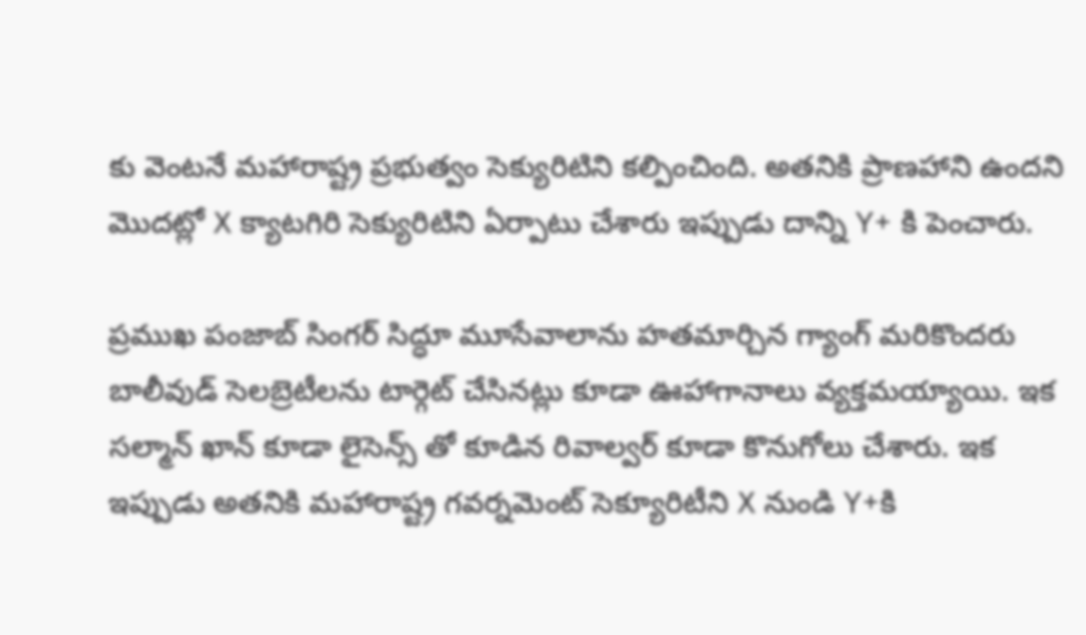కు వెంటనే మహారాష్ట్ర ప్రభుత్వం సెక్యురిటిని కల్పించింది. అతనికి ప్రాణహాని ఉందని మొదట్లో X క్యాటగిరి సెక్యురిటిని ఏర్పాటు చేశారు ఇప్పుడు దాన్ని Y+ కి పెంచారు.

ప్రముఖ పంజాబ్ సింగర్ సిద్ధూ మూసేవాలాను హతమార్చిన గ్యాంగ్ మరికొందరు బాలీవుడ్ సెలబ్రెటీలను టార్గెట్ చేసినట్లు కూడా ఊహాగానాలు వ్యక్తమయ్యాయి. ఇక సల్మాన్ ఖాన్ కూడా లైసెన్స్ తో కూడిన రివాల్వర్ కూడా కొనుగోలు చేశారు. ఇక ఇప్పుడు అతనికి మహారాష్ట్ర గవర్నమెంట్ సెక్యూరిటీని X నుండి Y+కి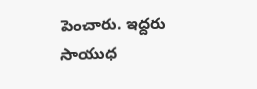పెంచారు. ఇద్దరు సాయుధ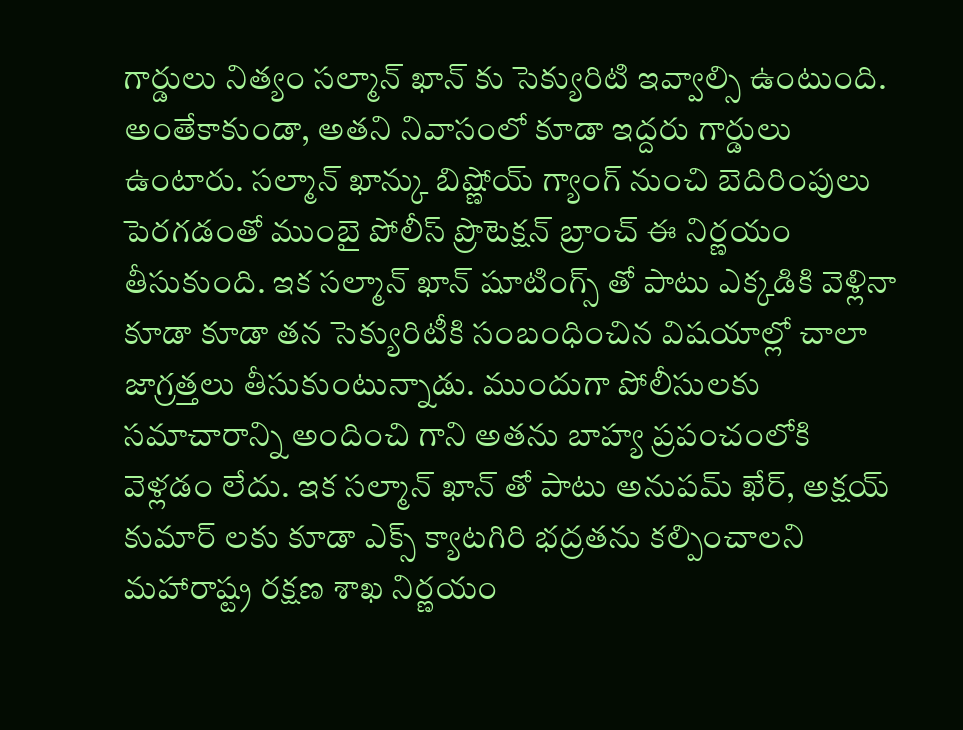గార్డులు నిత్యం సల్మాన్ ఖాన్ కు సెక్యురిటి ఇవ్వాల్సి ఉంటుంది.
అంతేకాకుండా, అతని నివాసంలో కూడా ఇద్దరు గార్డులు ఉంటారు. సల్మాన్ ఖాన్కు బిష్ణోయ్ గ్యాంగ్ నుంచి బెదిరింపులు పెరగడంతో ముంబై పోలీస్ ప్రొటెక్షన్ బ్రాంచ్ ఈ నిర్ణయం తీసుకుంది. ఇక సల్మాన్ ఖాన్ షూటింగ్స్ తో పాటు ఎక్కడికి వెళ్లినా కూడా కూడా తన సెక్యురిటీకి సంబంధించిన విషయాల్లో చాలా జాగ్రత్తలు తీసుకుంటున్నాడు. ముందుగా పోలీసులకు సమాచారాన్ని అందించి గాని అతను బాహ్య ప్రపంచంలోకి వెళ్లడం లేదు. ఇక సల్మాన్ ఖాన్ తో పాటు అనుపమ్ ఖేర్, అక్షయ్ కుమార్ లకు కూడా ఎక్స్ క్యాటగిరి భద్రతను కల్పించాలని మహారాష్ట్ర రక్షణ శాఖ నిర్ణయం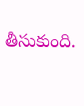తీసుకుంది.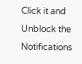Click it and Unblock the Notifications